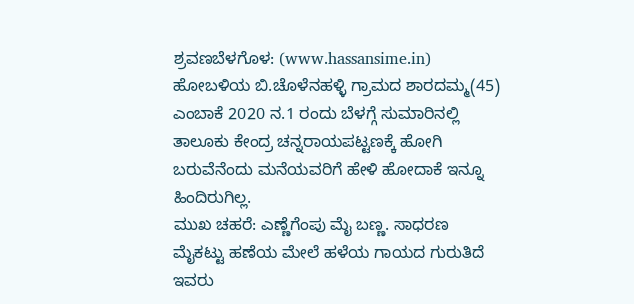ಶ್ರವಣಬೆಳಗೊಳ: (www.hassansime.in) ಹೋಬಳಿಯ ಬಿ.ಚೊಳೆನಹಳ್ಳಿ ಗ್ರಾಮದ ಶಾರದಮ್ಮ(45) ಎಂಬಾಕೆ 2020 ನ.1 ರಂದು ಬೆಳಗ್ಗೆ ಸುಮಾರಿನಲ್ಲಿ ತಾಲೂಕು ಕೇಂದ್ರ ಚನ್ನರಾಯಪಟ್ಟಣಕ್ಕೆ ಹೋಗಿ ಬರುವೆನೆಂದು ಮನೆಯವರಿಗೆ ಹೇಳಿ ಹೋದಾಕೆ ಇನ್ನೂ ಹಿಂದಿರುಗಿಲ್ಲ.
ಮುಖ ಚಹರೆ: ಎಣ್ಣೆಗೆಂಪು ಮೈ ಬಣ್ಣ. ಸಾಧರಣ
ಮೈಕಟ್ಟು ಹಣೆಯ ಮೇಲೆ ಹಳೆಯ ಗಾಯದ ಗುರುತಿದೆ ಇವರು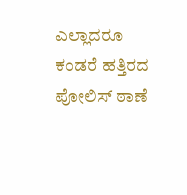ಎಲ್ಲಾದರೂ ಕಂಡರೆ ಹತ್ತಿರದ ಪೋಲಿಸ್ ಠಾಣೆ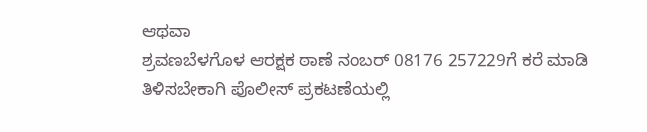ಆಥವಾ
ಶ್ರವಣಬೆಳಗೊಳ ಆರಕ್ಷಕ ಠಾಣೆ ನಂಬರ್ 08176 257229ಗೆ ಕರೆ ಮಾಡಿ ತಿಳಿಸಬೇಕಾಗಿ ಪೊಲೀಸ್ ಪ್ರಕಟಣೆಯಲ್ಲಿ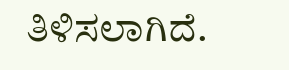ತಿಳಿಸಲಾಗಿದೆ.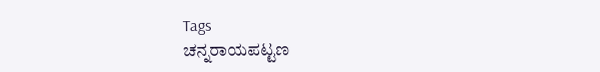Tags
ಚನ್ನರಾಯಪಟ್ಟಣ